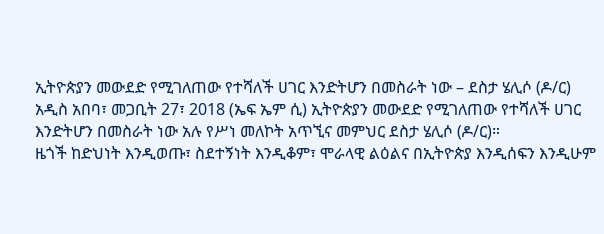ኢትዮጵያን መውደድ የሚገለጠው የተሻለች ሀገር እንድትሆን በመስራት ነው – ደስታ ሄሊሶ (ዶ/ር)
አዲስ አበባ፣ መጋቢት 27፣ 2018 (ኤፍ ኤም ሲ) ኢትዮጵያን መውደድ የሚገለጠው የተሻለች ሀገር እንድትሆን በመስራት ነው አሉ የሥነ መለኮት አጥኚና መምህር ደስታ ሄሊሶ (ዶ/ር)።
ዜጎች ከድህነት እንዲወጡ፣ ስደተኝነት እንዲቆም፣ ሞራላዊ ልዕልና በኢትዮጵያ እንዲሰፍን እንዲሁም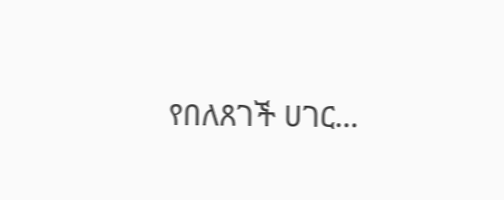የበለጸገች ሀገር…